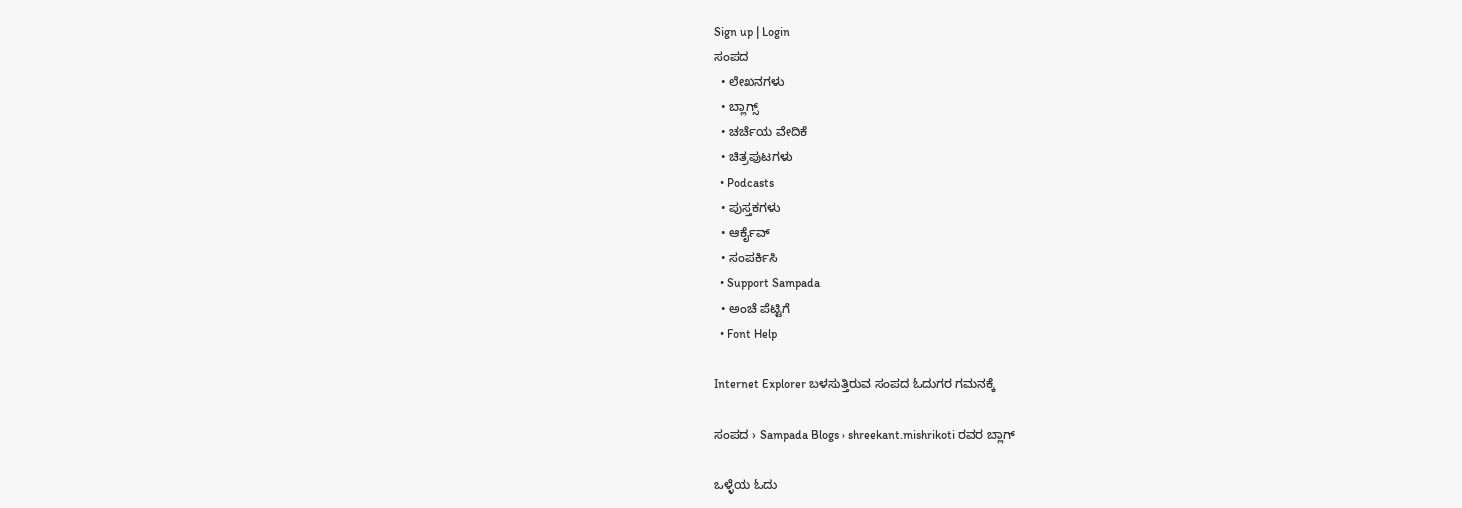Sign up | Login
ಸಂಪದ
  • ಲೇಖನಗಳು
  • ಬ್ಲಾಗ್ಸ್
  • ಚರ್ಚೆಯ ವೇದಿಕೆ
  • ಚಿತ್ರಪುಟಗಳು
  • Podcasts
  • ಪುಸ್ತಕಗಳು
  • ಆರ್ಕೈವ್
  • ಸಂಪರ್ಕಿಸಿ
  • Support Sampada
  • ಅಂಚೆ ಪೆಟ್ಟಿಗೆ
  • Font Help

Internet Explorer ಬಳಸುತ್ತಿರುವ ಸಂಪದ ಓದುಗರ ಗಮನಕ್ಕೆ

ಸಂಪದ › Sampada Blogs › shreekant.mishrikoti ರವರ ಬ್ಲಾಗ್

ಒಳ್ಳೆಯ ಓದು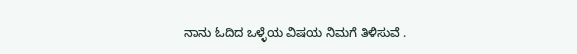ನಾನು ಓದಿದ ಒಳ್ಳೆಯ ವಿಷಯ ನಿಮಗೆ ತಿಳಿಸುವೆ .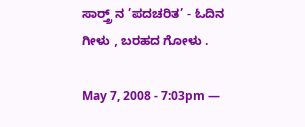ಸಾರ್ತ್ರ್‍ ನ ’ಪದಚರಿತ’ - ಓದಿನ ಗೀಳು , ಬರಹದ ಗೋಳು .

May 7, 2008 - 7:03pm —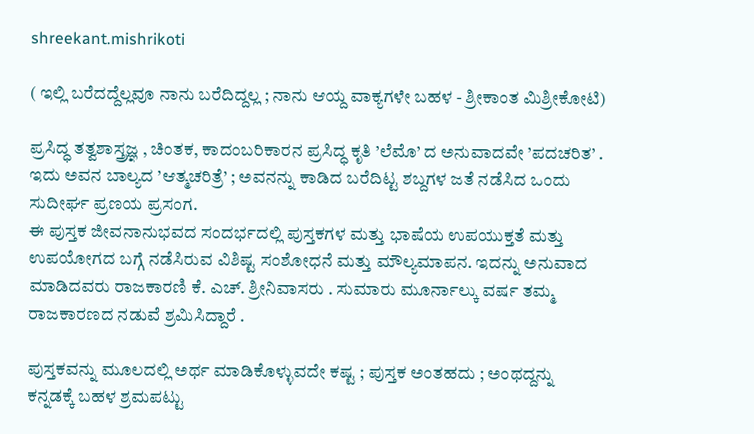shreekant.mishrikoti

( ಇಲ್ಲಿ ಬರೆದದ್ದೆಲ್ಲವೂ ನಾನು ಬರೆದಿದ್ದಲ್ಲ ; ನಾನು ಆಯ್ದ ವಾಕ್ಯಗಳೇ ಬಹಳ - ಶ್ರೀಕಾಂತ ಮಿಶ್ರೀಕೋಟಿ)

ಪ್ರಸಿದ್ಧ ತತ್ವಶಾಸ್ತ್ರಜ್ಞ , ಚಿಂತಕ, ಕಾದಂಬರಿಕಾರನ ಪ್ರಸಿದ್ಧ ಕೃತಿ ’ಲೆಮೊ’ ದ ಅನುವಾದವೇ ’ಪದಚರಿತ’ .
ಇದು ಅವನ ಬಾಲ್ಯದ ’ಆತ್ಮಚರಿತ್ರೆ’ ; ಅವನನ್ನು ಕಾಡಿದ ಬರೆದಿಟ್ಟ ಶಬ್ದಗಳ ಜತೆ ನಡೆಸಿದ ಒಂದು ಸುದೀರ್ಘ ಪ್ರಣಯ ಪ್ರಸಂಗ.
ಈ ಪುಸ್ತಕ ಜೀವನಾನುಭವದ ಸಂದರ್ಭದಲ್ಲಿ ಪುಸ್ತಕಗಳ ಮತ್ತು ಭಾಷೆಯ ಉಪಯುಕ್ತತೆ ಮತ್ತು ಉಪಯೋಗದ ಬಗ್ಗೆ ನಡೆಸಿರುವ ವಿಶಿಷ್ಟ ಸಂಶೋಧನೆ ಮತ್ತು ಮೌಲ್ಯಮಾಪನ. ಇದನ್ನು ಅನುವಾದ ಮಾಡಿದವರು ರಾಜಕಾರಣಿ ಕೆ. ಎಚ್. ಶ್ರೀನಿವಾಸರು . ಸುಮಾರು ಮೂರ್ನಾಲ್ಕು ವರ್ಷ ತಮ್ಮ ರಾಜಕಾರಣದ ನಡುವೆ ಶ್ರಮಿಸಿದ್ದಾರೆ .

ಪುಸ್ತಕವನ್ನು ಮೂಲದಲ್ಲಿ ಅರ್ಥ ಮಾಡಿಕೊಳ್ಳುವದೇ ಕಷ್ಟ ; ಪುಸ್ತಕ ಅಂತಹದು ; ಅಂಥದ್ದನ್ನು ಕನ್ನಡಕ್ಕೆ ಬಹಳ ಶ್ರಮಪಟ್ಟು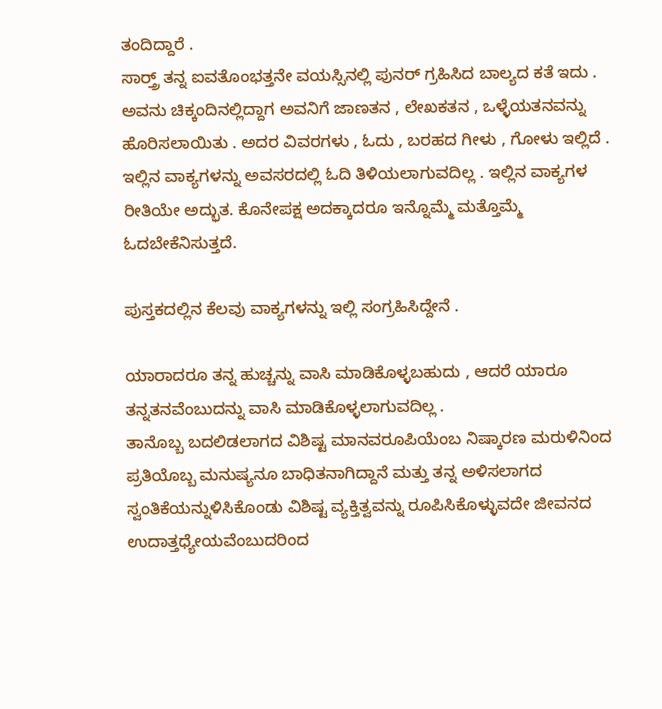ತಂದಿದ್ದಾರೆ .
ಸಾರ್ತ್ರ್‍ ತನ್ನ ಐವತೊಂಭತ್ತನೇ ವಯಸ್ಸಿನಲ್ಲಿ ಪುನರ್ ಗ್ರಹಿಸಿದ ಬಾಲ್ಯದ ಕತೆ ಇದು .
ಅವನು ಚಿಕ್ಕಂದಿನಲ್ಲಿದ್ದಾಗ ಅವನಿಗೆ ಜಾಣತನ , ಲೇಖಕತನ , ಒಳ್ಳೆಯತನವನ್ನು ಹೊರಿಸಲಾಯಿತು . ಅದರ ವಿವರಗಳು , ಓದು , ಬರಹದ ಗೀಳು , ಗೋಳು ಇಲ್ಲಿದೆ .
ಇಲ್ಲಿನ ವಾಕ್ಯಗಳನ್ನು ಅವಸರದಲ್ಲಿ ಓದಿ ತಿಳಿಯಲಾಗುವದಿಲ್ಲ . ಇಲ್ಲಿನ ವಾಕ್ಯಗಳ ರೀತಿಯೇ ಅದ್ಭುತ. ಕೊನೇಪಕ್ಷ ಅದಕ್ಕಾದರೂ ಇನ್ನೊಮ್ಮೆ ಮತ್ತೊಮ್ಮೆ ಓದಬೇಕೆನಿಸುತ್ತದೆ.

ಪುಸ್ತಕದಲ್ಲಿನ ಕೆಲವು ವಾಕ್ಯಗಳನ್ನು ಇಲ್ಲಿ ಸಂಗ್ರಹಿಸಿದ್ದೇನೆ .

ಯಾರಾದರೂ ತನ್ನ ಹುಚ್ಚನ್ನು ವಾಸಿ ಮಾಡಿಕೊಳ್ಳಬಹುದು , ಆದರೆ ಯಾರೂ ತನ್ನತನವೆಂಬುದನ್ನು ವಾಸಿ ಮಾಡಿಕೊಳ್ಳಲಾಗುವದಿಲ್ಲ .
ತಾನೊಬ್ಬ ಬದಲಿಡಲಾಗದ ವಿಶಿಷ್ಟ ಮಾನವರೂಪಿಯೆಂಬ ನಿಷ್ಕಾರಣ ಮರುಳಿನಿಂದ ಪ್ರತಿಯೊಬ್ಬ ಮನುಷ್ಯನೂ ಬಾಧಿತನಾಗಿದ್ದಾನೆ ಮತ್ತು ತನ್ನ ಅಳಿಸಲಾಗದ ಸ್ವಂತಿಕೆಯನ್ನುಳಿಸಿಕೊಂಡು ವಿಶಿಷ್ಟ ವ್ಯಕ್ತಿತ್ವವನ್ನು ರೂಪಿಸಿಕೊಳ್ಳುವದೇ ಜೀವನದ ಉದಾತ್ತಧ್ಯೇಯವೆಂಬುದರಿಂದ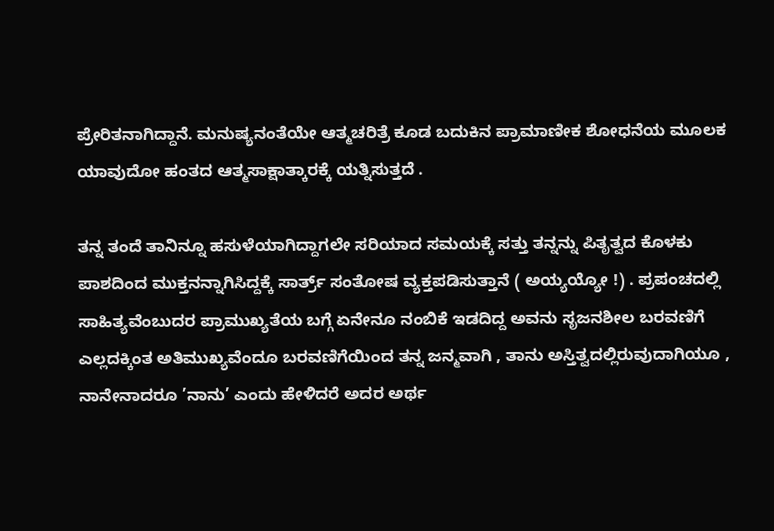ಪ್ರೇರಿತನಾಗಿದ್ದಾನೆ. ಮನುಷ್ಯನಂತೆಯೇ ಆತ್ಮಚರಿತ್ರೆ ಕೂಡ ಬದುಕಿನ ಪ್ರಾಮಾಣೀಕ ಶೋಧನೆಯ ಮೂಲಕ ಯಾವುದೋ ಹಂತದ ಆತ್ಮಸಾಕ್ಷಾತ್ಕಾರಕ್ಕೆ ಯತ್ನಿಸುತ್ತದೆ .

ತನ್ನ ತಂದೆ ತಾನಿನ್ನೂ ಹಸುಳೆಯಾಗಿದ್ದಾಗಲೇ ಸರಿಯಾದ ಸಮಯಕ್ಕೆ ಸತ್ತು ತನ್ನನ್ನು ಪಿತೃತ್ವದ ಕೊಳಕು ಪಾಶದಿಂದ ಮುಕ್ತನನ್ನಾಗಿಸಿದ್ದಕ್ಕೆ ಸಾರ್ತ್ರ್ ಸಂತೋಷ ವ್ಯಕ್ತಪಡಿಸುತ್ತಾನೆ ( ಅಯ್ಯಯ್ಯೋ !) . ಪ್ರಪಂಚದಲ್ಲಿ ಸಾಹಿತ್ಯವೆಂಬುದರ ಪ್ರಾಮುಖ್ಯತೆಯ ಬಗ್ಗೆ ಏನೇನೂ ನಂಬಿಕೆ ಇಡದಿದ್ದ ಅವನು ಸೃಜನಶೀಲ ಬರವಣಿಗೆ ಎಲ್ಲದಕ್ಕಿಂತ ಅತಿಮುಖ್ಯವೆಂದೂ ಬರವಣಿಗೆಯಿಂದ ತನ್ನ ಜನ್ಮವಾಗಿ , ತಾನು ಅಸ್ತಿತ್ವದಲ್ಲಿರುವುದಾಗಿಯೂ , ನಾನೇನಾದರೂ ’ನಾನು’ ಎಂದು ಹೇಳಿದರೆ ಅದರ ಅರ್ಥ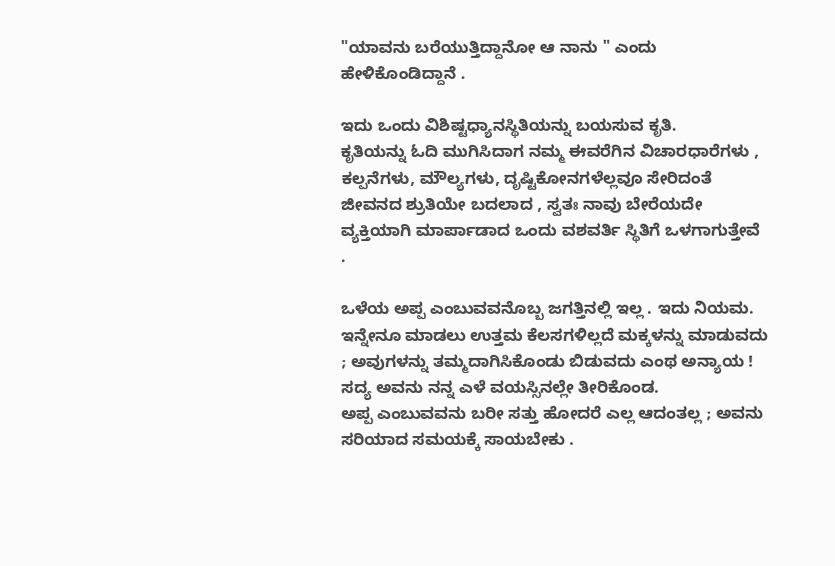"ಯಾವನು ಬರೆಯುತ್ತಿದ್ದಾನೋ ಆ ನಾನು " ಎಂದು ಹೇಳಿಕೊಂಡಿದ್ದಾನೆ .

ಇದು ಒಂದು ವಿಶಿಷ್ಟಧ್ಯಾನಸ್ಥಿತಿಯನ್ನು ಬಯಸುವ ಕೃತಿ.
ಕೃತಿಯನ್ನು ಓದಿ ಮುಗಿಸಿದಾಗ ನಮ್ಮ ಈವರೆಗಿನ ವಿಚಾರಧಾರೆಗಳು , ಕಲ್ಪನೆಗಳು, ಮೌಲ್ಯಗಳು, ದೃಷ್ಟಿಕೋನಗಳೆಲ್ಲವೂ ಸೇರಿದಂತೆ ಜೀವನದ ಶ್ರುತಿಯೇ ಬದಲಾದ , ಸ್ವತಃ ನಾವು ಬೇರೆಯದೇ ವ್ಯಕ್ತಿಯಾಗಿ ಮಾರ್ಪಾಡಾದ ಒಂದು ವಶವರ್ತಿ ಸ್ಥಿತಿಗೆ ಒಳಗಾಗುತ್ತೇವೆ .

ಒಳೆಯ ಅಪ್ಪ ಎಂಬುವವನೊಬ್ಬ ಜಗತ್ತಿನಲ್ಲಿ ಇಲ್ಲ . ಇದು ನಿಯಮ. ಇನ್ನೇನೂ ಮಾಡಲು ಉತ್ತಮ ಕೆಲಸಗಳಿಲ್ಲದೆ ಮಕ್ಕಳನ್ನು ಮಾಡುವದು ; ಅವುಗಳನ್ನು ತಮ್ಮದಾಗಿಸಿಕೊಂಡು ಬಿಡುವದು ಎಂಥ ಅನ್ಯಾಯ ! ಸದ್ಯ ಅವನು ನನ್ನ ಎಳೆ ವಯಸ್ಸಿನಲ್ಲೇ ತೀರಿಕೊಂಡ.
ಅಪ್ಪ ಎಂಬುವವನು ಬರೀ ಸತ್ತು ಹೋದರೆ ಎಲ್ಲ ಆದಂತಲ್ಲ ; ಅವನು ಸರಿಯಾದ ಸಮಯಕ್ಕೆ ಸಾಯಬೇಕು .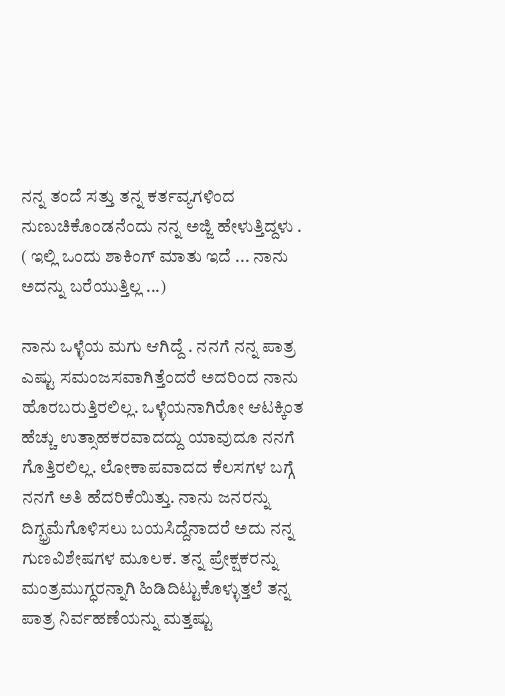ನನ್ನ ತಂದೆ ಸತ್ತು ತನ್ನ ಕರ್ತವ್ಯಗಳಿಂದ ನುಣುಚಿಕೊಂಡನೆಂದು ನನ್ನ ಅಜ್ಜಿ ಹೇಳುತ್ತಿದ್ದಳು .
( ಇಲ್ಲಿ ಒಂದು ಶಾಕಿಂಗ್ ಮಾತು ಇದೆ ... ನಾನು ಅದನ್ನು ಬರೆಯುತ್ತಿಲ್ಲ ...)

ನಾನು ಒಳ್ಳೆಯ ಮಗು ಆಗಿದ್ದೆ . ನನಗೆ ನನ್ನ ಪಾತ್ರ ಎಷ್ಟು ಸಮಂಜಸವಾಗಿತ್ತೆಂದರೆ ಅದರಿಂದ ನಾನು ಹೊರಬರುತ್ತಿರಲಿಲ್ಲ. ಒಳ್ಳೆಯನಾಗಿರೋ ಆಟಕ್ಕಿಂತ ಹೆಚ್ಚು ಉತ್ಸಾಹಕರವಾದದ್ದು ಯಾವುದೂ ನನಗೆ ಗೊತ್ತಿರಲಿಲ್ಲ. ಲೋಕಾಪವಾದದ ಕೆಲಸಗಳ ಬಗ್ಗೆ ನನಗೆ ಅತಿ ಹೆದರಿಕೆಯಿತ್ತು. ನಾನು ಜನರನ್ನು ದಿಗ್ಭ್ರಮೆಗೊಳಿಸಲು ಬಯಸಿದ್ದೆನಾದರೆ ಅದು ನನ್ನ ಗುಣವಿಶೇಷಗಳ ಮೂಲಕ. ತನ್ನ ಪ್ರೇಕ್ಷಕರನ್ನು ಮಂತ್ರಮುಗ್ಧರನ್ನಾಗಿ ಹಿಡಿದಿಟ್ಟುಕೊಳ್ಳುತ್ತಲೆ ತನ್ನ ಪಾತ್ರ ನಿರ್ವಹಣೆಯನ್ನು ಮತ್ತಷ್ಟು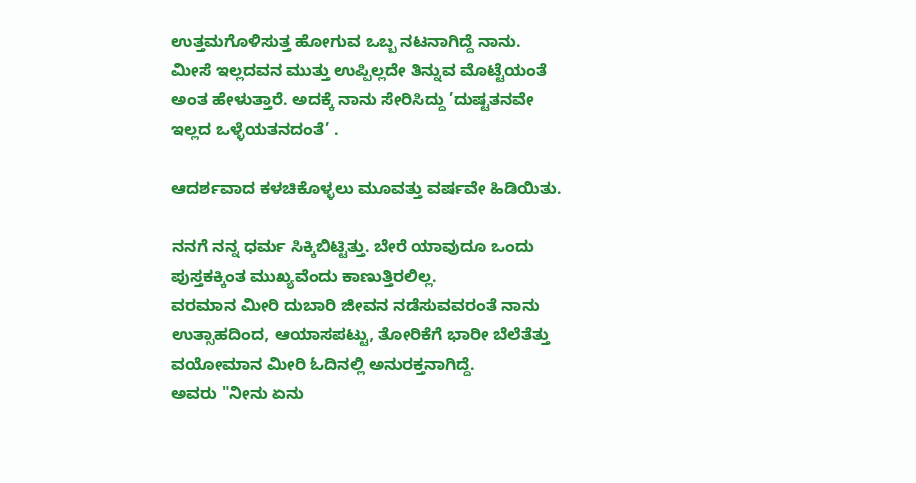ಉತ್ತಮಗೊಳಿಸುತ್ತ ಹೋಗುವ ಒಬ್ಬ ನಟನಾಗಿದ್ದೆ ನಾನು.
ಮೀಸೆ ಇಲ್ಲದವನ ಮುತ್ತು ಉಪ್ಪಿಲ್ಲದೇ ತಿನ್ನುವ ಮೊಟ್ಟೆಯಂತೆ ಅಂತ ಹೇಳುತ್ತಾರೆ. ಅದಕ್ಕೆ ನಾನು ಸೇರಿಸಿದ್ದು ’ದುಷ್ಟತನವೇ ಇಲ್ಲದ ಒಳ್ಳೆಯತನದಂತೆ’ .

ಆದರ್ಶವಾದ ಕಳಚಿಕೊಳ್ಳಲು ಮೂವತ್ತು ವರ್ಷವೇ ಹಿಡಿಯಿತು.

ನನಗೆ ನನ್ನ ಧರ್ಮ ಸಿಕ್ಕಿಬಿಟ್ಟಿತ್ತು. ಬೇರೆ ಯಾವುದೂ ಒಂದು ಪುಸ್ತಕಕ್ಕಿಂತ ಮುಖ್ಯವೆಂದು ಕಾಣುತ್ತಿರಲಿಲ್ಲ.
ವರಮಾನ ಮೀರಿ ದುಬಾರಿ ಜೀವನ ನಡೆಸುವವರಂತೆ ನಾನು ಉತ್ಸಾಹದಿಂದ, ಆಯಾಸಪಟ್ಟು, ತೋರಿಕೆಗೆ ಭಾರೀ ಬೆಲೆತೆತ್ತು ವಯೋಮಾನ ಮೀರಿ ಓದಿನಲ್ಲಿ ಅನುರಕ್ತನಾಗಿದ್ದೆ.
ಅವರು "ನೀನು ಏನು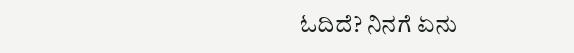ಓದಿದೆ? ನಿನಗೆ ಏನು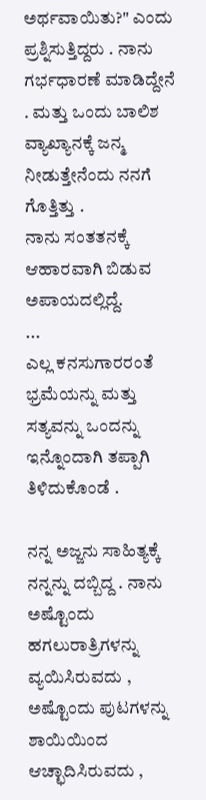ಅರ್ಥವಾಯಿತು?" ಎಂದು ಪ್ರಶ್ನಿಸುತ್ತಿದ್ದರು . ನಾನು ಗರ್ಭಧಾರಣೆ ಮಾಡಿದ್ದೇನೆ . ಮತ್ತು ಒಂದು ಬಾಲಿಶ ವ್ಯಾಖ್ಯಾನಕ್ಕೆ ಜನ್ಮ ನೀಡುತ್ತೇನೆಂದು ನನಗೆ ಗೊತ್ತಿತ್ತು .
ನಾನು ಸಂತತನಕ್ಕೆ ಆಹಾರವಾಗಿ ಬಿಡುವ ಅಪಾಯದಲ್ಲಿದ್ದೆ.
...
ಎಲ್ಲ ಕನಸುಗಾರರಂತೆ ಭ್ರಮೆಯನ್ನು ಮತ್ತು ಸತ್ಯವನ್ನು ಒಂದನ್ನು ಇನ್ನೊಂದಾಗಿ ತಪ್ಪಾಗಿ ತಿಳಿದುಕೊಂಡೆ .

ನನ್ನ ಅಜ್ಜನು ಸಾಹಿತ್ಯಕ್ಕೆ ನನ್ನನ್ನು ದಬ್ಬಿದ್ದ . ನಾನು ಅಷ್ಟೊಂದು ಹಗಲುರಾತ್ರಿಗಳನ್ನು ವ್ಯಯಿಸಿರುವದು , ಅಷ್ಟೊಂದು ಪುಟಗಳನ್ನು ಶಾಯಿಯಿಂದ ಆಚ್ಛಾದಿಸಿರುವದು ,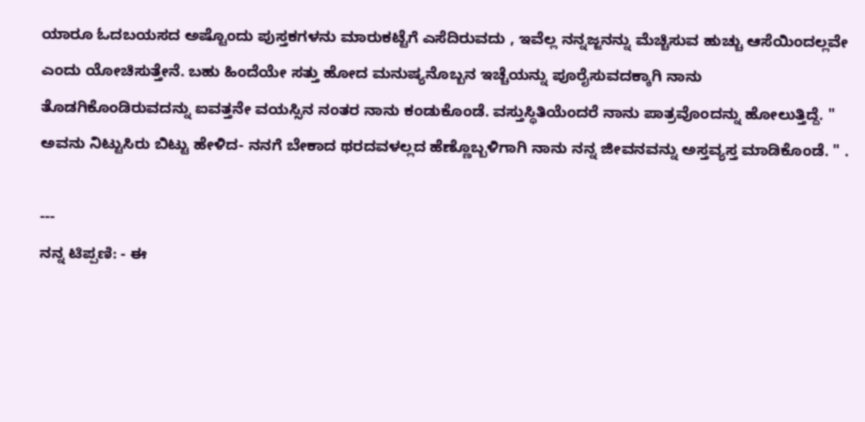ಯಾರೂ ಓದಬಯಸದ ಅಷ್ಟೊಂದು ಪುಸ್ತಕಗಳನು ಮಾರುಕಟ್ಟೆಗೆ ಎಸೆದಿರುವದು , ಇವೆಲ್ಲ ನನ್ನಜ್ಜನನ್ನು ಮೆಚ್ಚಿಸುವ ಹುಚ್ಚು ಆಸೆಯಿಂದಲ್ಲವೇ ಎಂದು ಯೋಚಿಸುತ್ತೇನೆ. ಬಹು ಹಿಂದೆಯೇ ಸತ್ತು ಹೋದ ಮನುಷ್ಯನೊಬ್ಬನ ಇಚ್ಚೆಯನ್ನು ಪೂರೈಸುವದಕ್ಕಾಗಿ ನಾನು ತೊಡಗಿಕೊಂಡಿರುವದನ್ನು ಐವತ್ತನೇ ವಯಸ್ಸಿನ ನಂತರ ನಾನು ಕಂಡುಕೊಂಡೆ. ವಸ್ತುಸ್ಥಿತಿಯೆಂದರೆ ನಾನು ಪಾತ್ರವೊಂದನ್ನು ಹೋಲುತ್ತಿದ್ದೆ. " ಅವನು ನಿಟ್ಟುಸಿರು ಬಿಟ್ಟು ಹೇಳಿದ- ನನಗೆ ಬೇಕಾದ ಥರದವಳಲ್ಲದ ಹೆಣ್ಣೊಬ್ಬಳಿಗಾಗಿ ನಾನು ನನ್ನ ಜೀವನವನ್ನು ಅಸ್ತವ್ಯಸ್ತ ಮಾಡಿಕೊಂಡೆ. " .

---
ನನ್ನ ಟಿಪ್ಪಣಿ: - ಈ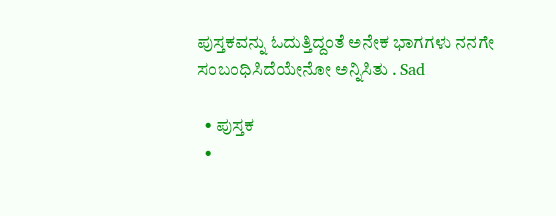ಪುಸ್ತಕವನ್ನು ಓದುತ್ತಿದ್ದಂತೆ ಅನೇಕ ಭಾಗಗಳು ನನಗೇ ಸಂಬಂಧಿಸಿದೆಯೇನೋ ಅನ್ನಿಸಿತು . Sad

  • ಪುಸ್ತಕ
  •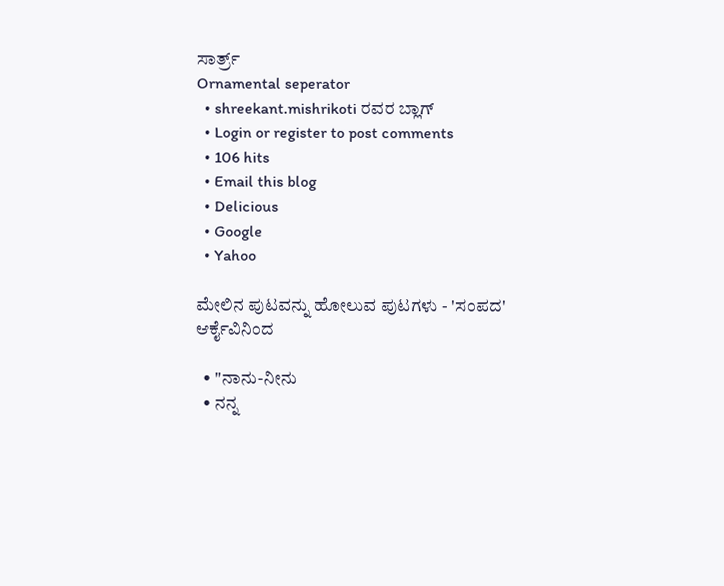ಸಾರ್ತ್ರ್
Ornamental seperator
  • shreekant.mishrikoti ರವರ ಬ್ಲಾಗ್
  • Login or register to post comments
  • 106 hits
  • Email this blog
  • Delicious
  • Google
  • Yahoo

ಮೇಲಿನ ಪುಟವನ್ನು ಹೋಲುವ ಪುಟಗಳು - 'ಸಂಪದ' ಆರ್ಕೈವಿನಿಂದ

  • "ನಾನು-ನೀನು
  • ನನ್ನ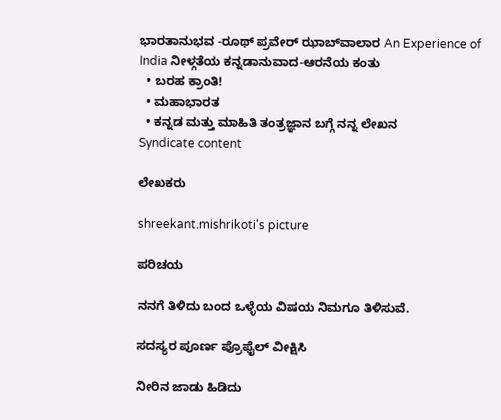ಭಾರತಾನುಭವ -ರೂಥ್ ಪ್ರವೇರ್ ಝಾಬ್‍ವಾಲಾರ An Experience of India ನೀಳ್ಗತೆಯ ಕನ್ನಡಾನುವಾದ-ಆರನೆಯ ಕಂತು
  • ಬರಹ ಕ್ರಾಂತಿ!
  • ಮಹಾಭಾರತ
  • ಕನ್ನಡ ಮತ್ತು ಮಾಹಿತಿ ತಂತ್ರಜ್ಞಾನ ಬಗ್ಗೆ ನನ್ನ ಲೇಖನ
Syndicate content

ಲೇಖಕರು

shreekant.mishrikoti's picture

ಪರಿಚಯ

ನನಗೆ ತಿಳಿದು ಬಂದ ಒಳ್ಳೆಯ ವಿಷಯ ನಿಮಗೂ ತಿಳಿಸುವೆ.

ಸದಸ್ಯರ ಪೂರ್ಣ ಪ್ರೊಫೈಲ್ ವೀಕ್ಷಿಸಿ

ನೀರಿನ ಜಾಡು ಹಿಡಿದು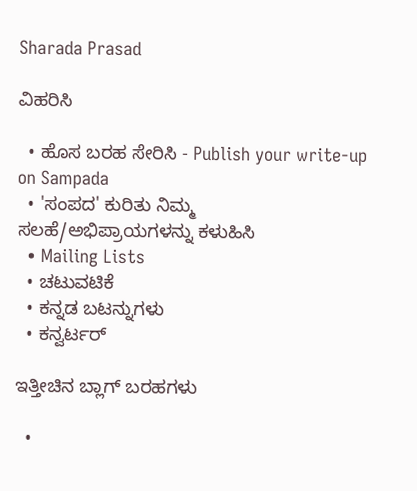Sharada Prasad

ವಿಹರಿಸಿ

  • ಹೊಸ ಬರಹ ಸೇರಿಸಿ - Publish your write-up on Sampada
  • 'ಸಂಪದ' ಕುರಿತು ನಿಮ್ಮ ಸಲಹೆ/ಅಭಿಪ್ರಾಯಗಳನ್ನು ಕಳುಹಿಸಿ
  • Mailing Lists
  • ಚಟುವಟಿಕೆ
  • ಕನ್ನಡ ಬಟನ್ನುಗಳು
  • ಕನ್ವರ್ಟರ್

ಇತ್ತೀಚಿನ ಬ್ಲಾಗ್ ಬರಹಗಳು

  •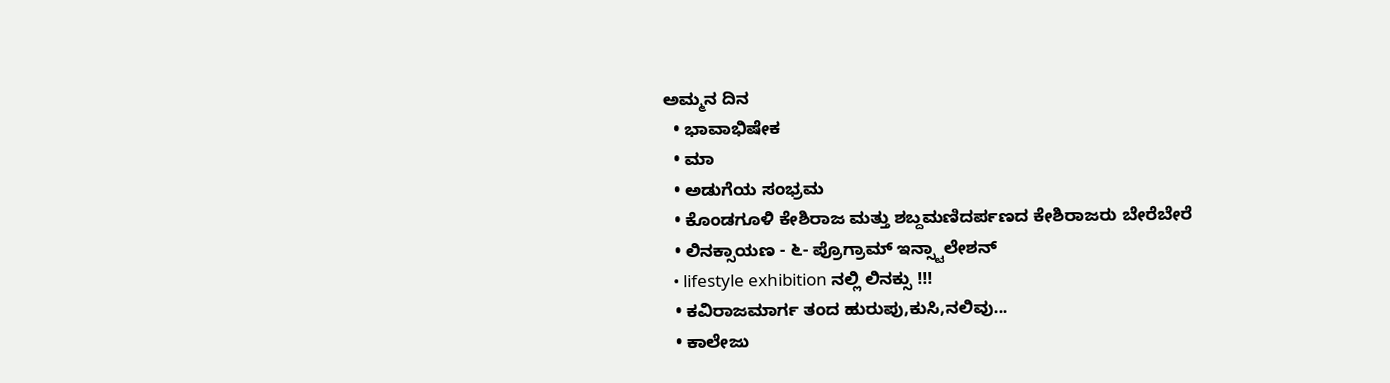ಅಮ್ಮನ ದಿನ
  • ಭಾವಾಭಿಷೇಕ
  • ಮಾ
  • ಅಡುಗೆಯ ಸಂಭ್ರಮ
  • ಕೊಂಡಗೂಳಿ ಕೇಶಿರಾಜ ಮತ್ತು ಶಬ್ದಮಣಿದರ್ಪಣದ ಕೇಶಿರಾಜರು ಬೇರೆಬೇರೆ
  • ಲಿನಕ್ಸಾಯಣ - ೬- ಪ್ರೊಗ್ರಾಮ್ ಇನ್ಸ್ಟಾಲೇಶನ್
  • lifestyle exhibition ನಲ್ಲಿ ಲಿನಕ್ಸು !!!
  • ಕವಿರಾಜಮಾರ್ಗ ತಂದ ಹುರುಪು,ಕುಸಿ,ನಲಿವು...
  • ಕಾಲೇಜು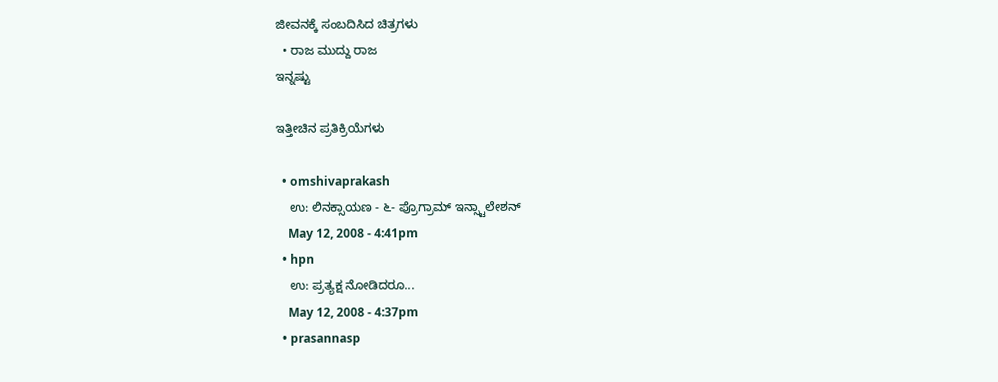ಜೀವನಕ್ಕೆ ಸಂಬದಿಸಿದ ಚಿತ್ರಗಳು
  • ರಾಜ ಮುದ್ದು ರಾಜ
ಇನ್ನಷ್ಟು

ಇತ್ತೀಚಿನ ಪ್ರತಿಕ್ರಿಯೆಗಳು

  • omshivaprakash
    ಉ: ಲಿನಕ್ಸಾಯಣ - ೬- ಪ್ರೊಗ್ರಾಮ್ ಇನ್ಸ್ಟಾಲೇಶನ್
    May 12, 2008 - 4:41pm
  • hpn
    ಉ: ಪ್ರತ್ಯಕ್ಷ ನೋಡಿದರೂ...
    May 12, 2008 - 4:37pm
  • prasannasp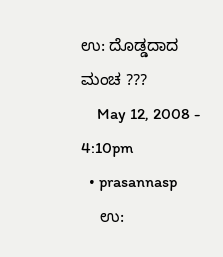ಉ: ದೊಡ್ಡದಾದ ಮಂಚ ???
    May 12, 2008 - 4:10pm
  • prasannasp
    ಉ: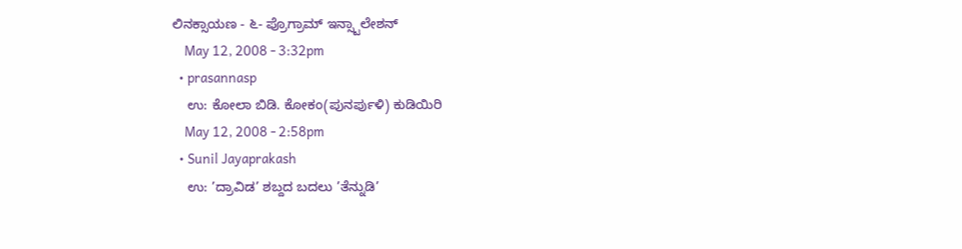ಲಿನಕ್ಸಾಯಣ - ೬- ಪ್ರೊಗ್ರಾಮ್ ಇನ್ಸ್ಟಾಲೇಶನ್
    May 12, 2008 - 3:32pm
  • prasannasp
    ಉ: ಕೋಲಾ ಬಿಡಿ. ಕೋಕಂ(ಪುನರ್ಪುಳಿ) ಕುಡಿಯಿರಿ
    May 12, 2008 - 2:58pm
  • Sunil Jayaprakash
    ಉ: ’ದ್ರಾವಿಡ’ ಶಬ್ದದ ಬದಲು ’ತೆನ್ನುಡಿ’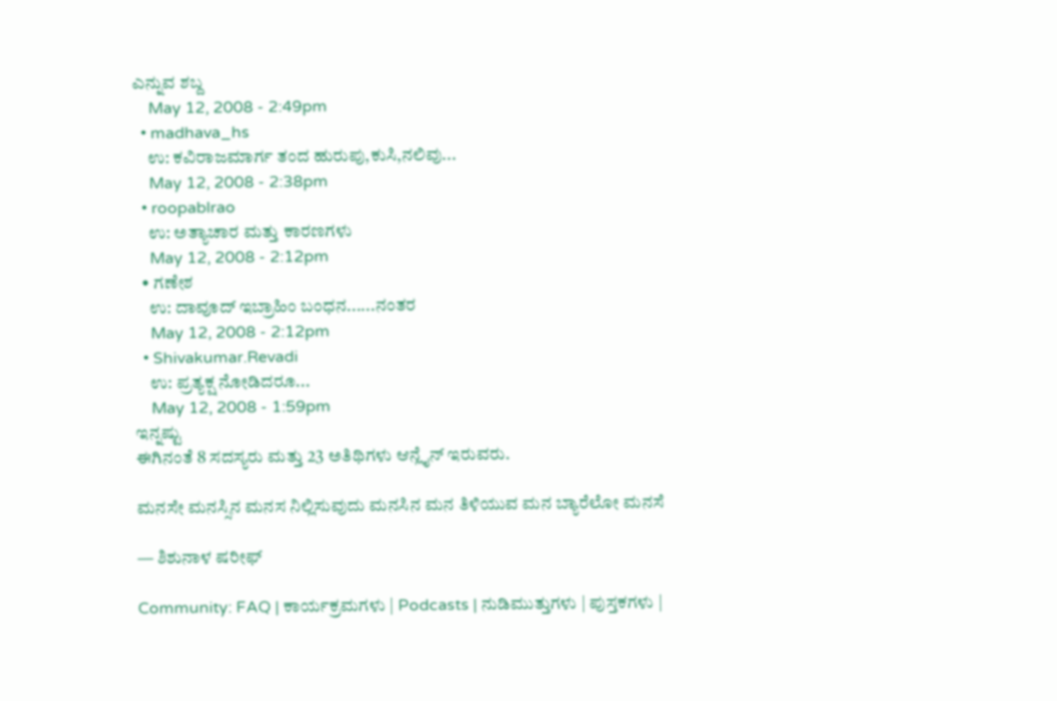ಎನ್ನುವ ಶಬ್ದ
    May 12, 2008 - 2:49pm
  • madhava_hs
    ಉ: ಕವಿರಾಜಮಾರ್ಗ ತಂದ ಹುರುಪು,ಕುಸಿ,ನಲಿವು...
    May 12, 2008 - 2:38pm
  • roopablrao
    ಉ: ಅತ್ಯಾಚಾರ ಮತ್ತು ಕಾರಣಗಳು
    May 12, 2008 - 2:12pm
  • ಗಣೇಶ
    ಉ: ದಾವೂದ್ ಇಬ್ರಾಹಿಂ ಬಂಧನ......ನಂತರ
    May 12, 2008 - 2:12pm
  • Shivakumar.Revadi
    ಉ: ಪ್ರತ್ಯಕ್ಷ ನೋಡಿದರೂ...
    May 12, 2008 - 1:59pm
ಇನ್ನಷ್ಟು
ಈಗಿನಂತೆ 8 ಸದಸ್ಯರು ಮತ್ತು 23 ಅತಿಥಿಗಳು ಆನ್ಲೈನ್ ಇರುವರು.

ಮನಸೇ ಮನಸ್ಸಿನ ಮನಸ ನಿಲ್ಲಿಸುವುದು ಮನಸಿನ ಮನ ತಿಳಿಯುವ ಮನ ಬ್ಯಾರೆಲೋ ಮನಸೆ

— ಶಿಶುನಾಳ ಷರೀಫ್

Community: FAQ | ಕಾರ್ಯಕ್ರಮಗಳು | Podcasts | ನುಡಿಮುತ್ತುಗಳು | ಪುಸ್ತಕಗಳು |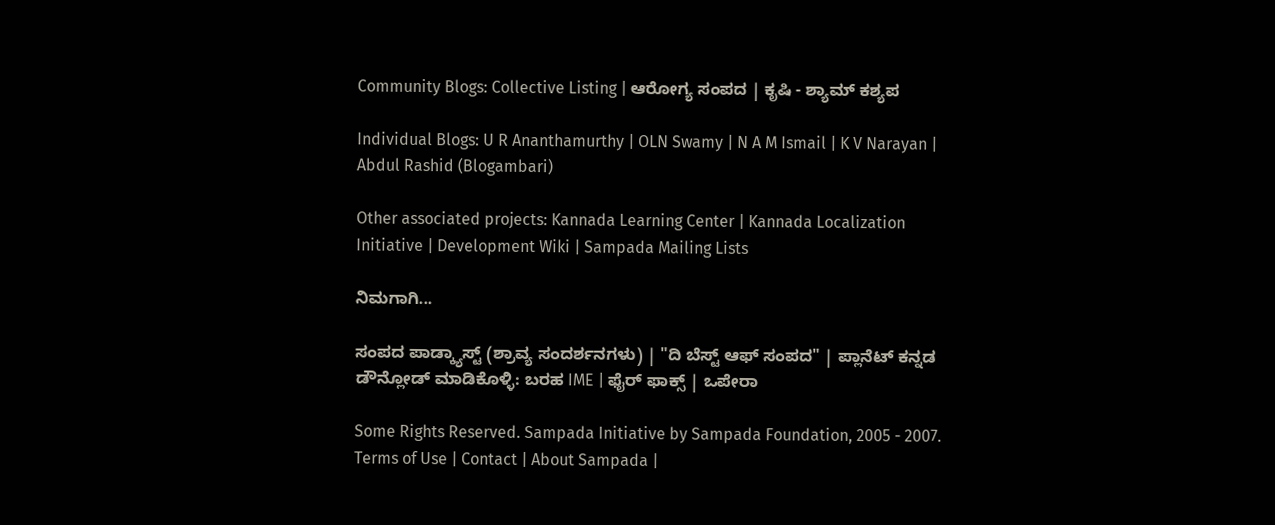Community Blogs: Collective Listing | ಆರೋಗ್ಯ ಸಂಪದ | ಕೃಷಿ - ಶ್ಯಾಮ್ ಕಶ್ಯಪ

Individual Blogs: U R Ananthamurthy | OLN Swamy | N A M Ismail | K V Narayan | Abdul Rashid (Blogambari)

Other associated projects: Kannada Learning Center | Kannada Localization Initiative | Development Wiki | Sampada Mailing Lists

ನಿಮಗಾಗಿ...

ಸಂಪದ ಪಾಡ್ಕ್ಯಾಸ್ಟ್ (ಶ್ರಾವ್ಯ ಸಂದರ್ಶನಗಳು) | "ದಿ ಬೆಸ್ಟ್ ಆಫ್ ಸಂಪದ" | ಪ್ಲಾನೆಟ್ ಕನ್ನಡ
ಡೌನ್ಲೋಡ್ ಮಾಡಿಕೊಳ್ಳಿ: ಬರಹ IME | ಫೈರ್ ಫಾಕ್ಸ್ | ಒಪೇರಾ

Some Rights Reserved. Sampada Initiative by Sampada Foundation, 2005 - 2007.
Terms of Use | Contact | About Sampada |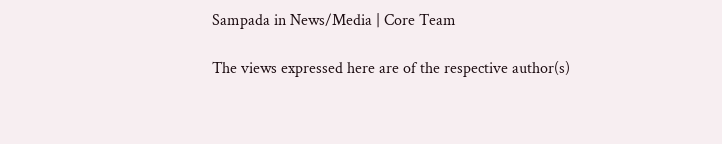Sampada in News/Media | Core Team

The views expressed here are of the respective author(s)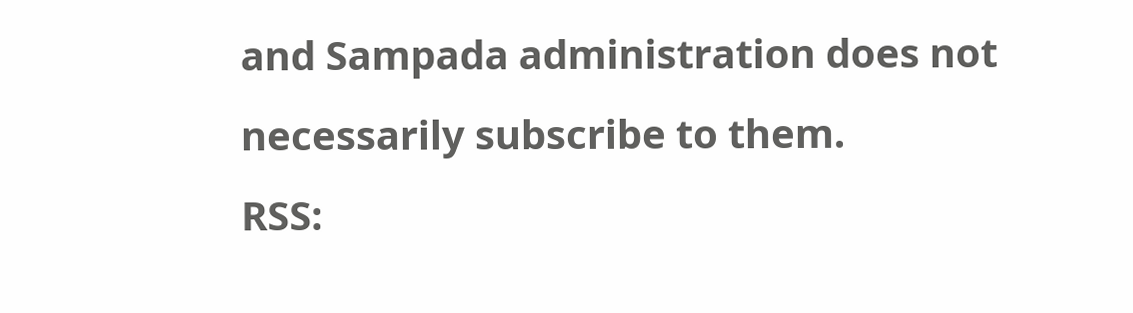and Sampada administration does not necessarily subscribe to them.
RSS: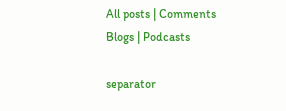All posts | Comments
Blogs | Podcasts

separator